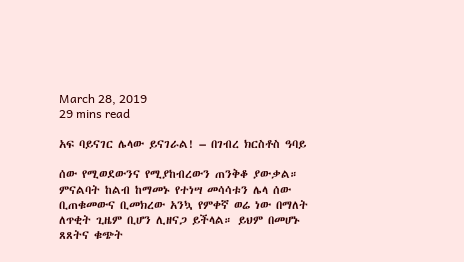March 28, 2019
29 mins read

አፍ ባይናገር ሌላው ይናገራል! – በገብረ ክርስቶስ ዓባይ

ሰው የሚወደውንና የሚያከብረውን ጠንቅቆ ያውቃል። ምናልባት ከልብ ከማመኑ የተነሣ መሳሳቱን ሌላ ሰው ቢጠቁመውና ቢመክረው አንኳ የምቀኛ ወሬ ነው በማለት ለጥቂት ጊዜም ቢሆን ሊዘናጋ ይችላል። ይህም በመሆኑ ጸጸትና ቁጭት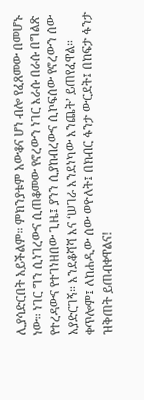ሊያሳድርበት አይችልም። ምክንያቱም አውቆና ሆነ ብሎ የፈጸመው በመሆኑ ነው። ነገር ግን ሲነገረውና ሲጠቆመው የኖረውን ነገር እራሱ በራሱ በግልጽ የተረዳውና የተገነዘበው ጊዜ፤ ያንን ሲያከብረውና ሲኮፍሰው የኖረውን ሰው አያድርገኝ። እንደቆሻሻ እና ‘ሠገራ እንደነካው እንጨት’ ይጠየፈዋል። ቀጥሎም፤ ለከሐዲው ሰው ወዮለት፤ በክብር ፋንታ ውርደት፤ በከፍታ ፋንታ ዝቅጠት ይጠብቀዋልና!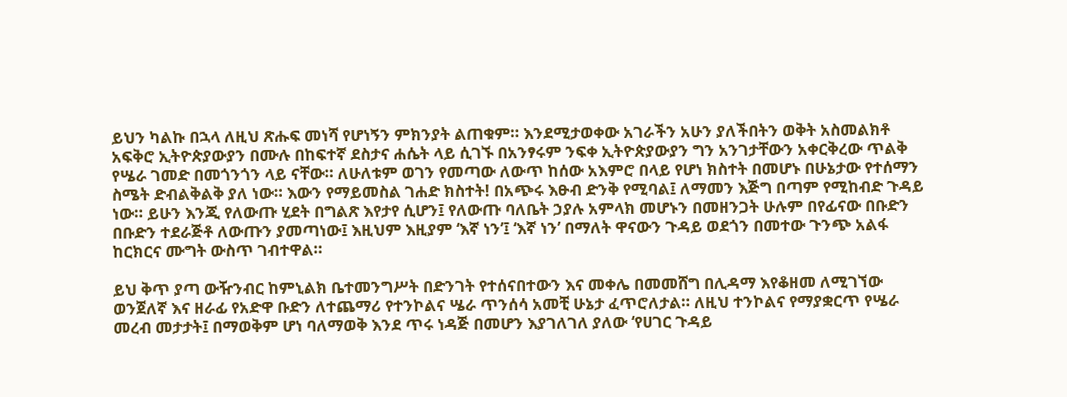ይህን ካልኩ በኋላ ለዚህ ጽሑፍ መነሻ የሆነኝን ምክንያት ልጠቁም። እንደሚታወቀው አገራችን አሁን ያለችበትን ወቅት አስመልክቶ አፍቅሮ ኢትዮጵያውያን በሙሉ በከፍተኛ ደስታና ሐሴት ላይ ሲገኙ በአንፃሩም ንፍቀ ኢትዮጵያውያን ግን አንገታቸውን አቀርቅረው ጥልቅ የሤራ ገመድ በመጎንጎን ላይ ናቸው። ለሁለቱም ወገን የመጣው ለውጥ ከሰው አእምሮ በላይ የሆነ ክስተት በመሆኑ በሁኔታው የተሰማን ስሜት ድብልቅልቅ ያለ ነው። እውን የማይመስል ገሐድ ክስተት! በአጭሩ እፁብ ድንቅ የሚባል፤ ለማመን እጅግ በጣም የሚከብድ ጉዳይ ነው። ይሁን እንጂ የለውጡ ሂደት በግልጽ እየታየ ሲሆን፤ የለውጡ ባለቤት ኃያሉ አምላክ መሆኑን በመዘንጋት ሁሉም በየፊናው በቡድን በቡድን ተደራጅቶ ለውጡን ያመጣነው፤ እዚህም እዚያም ‘እኛ ነን’፤ ‘እኛ ነን’ በማለት ዋናውን ጉዳይ ወደጎን በመተው ጉንጭ አልፋ ከርክርና ሙግት ውስጥ ገብተዋል።

ይህ ቅጥ ያጣ ውዥንብር ከምኒልክ ቤተመንግሥት በድንገት የተሰናበተውን እና መቀሌ በመመሸግ በሊዳማ እየቆዘመ ለሚገኘው ወንጀለኛ እና ዘራፊ የአድዋ ቡድን ለተጨማሪ የተንኮልና ሤራ ጥንሰሳ አመቺ ሁኔታ ፈጥሮለታል። ለዚህ ተንኮልና የማያቋርጥ የሤራ መረብ መታታት፤ በማወቅም ሆነ ባለማወቅ እንደ ጥሩ ነዳጅ በመሆን እያገለገለ ያለው ‘የሀገር ጉዳይ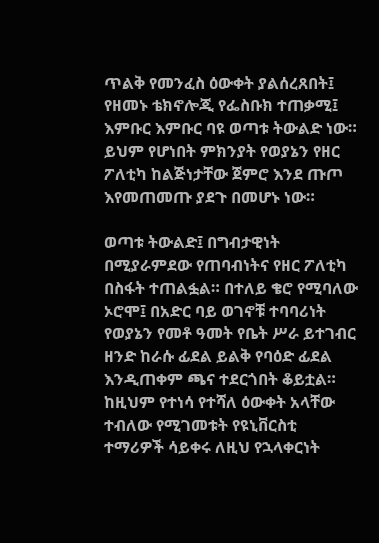ጥልቅ የመንፈስ ዕውቀት ያልሰረጸበት፤ የዘመኑ ቴክኖሎጂ የፌስቡክ ተጠቃሚ፤ እምቡር እምቡር ባዩ ወጣቱ ትውልድ ነው። ይህም የሆነበት ምክንያት የወያኔን የዘር ፖለቲካ ከልጅነታቸው ጀምሮ እንደ ጡጦ እየመጠመጡ ያደጉ በመሆኑ ነው።

ወጣቱ ትውልድ፤ በግብታዊነት በሚያራምደው የጠባብነትና የዘር ፖለቲካ በስፋት ተጠልፏል። በተለይ ቄሮ የሚባለው ኦሮሞ፤ በአድር ባይ ወገኖቹ ተባባሪነት የወያኔን የመቶ ዓመት የቤት ሥራ ይተገብር ዘንድ ከራሱ ፊደል ይልቅ የባዕድ ፊደል እንዲጠቀም ጫና ተደርጎበት ቆይቷል። ከዚህም የተነሳ የተሻለ ዕውቀት አላቸው ተብለው የሚገመቱት የዩኒቨርስቲ ተማሪዎች ሳይቀሩ ለዚህ የኋላቀርነት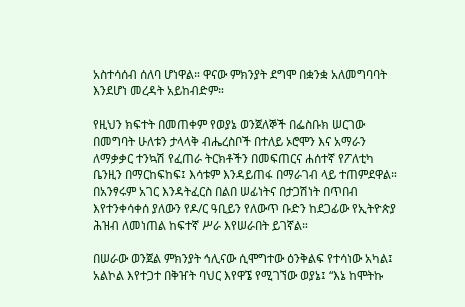አስተሳሰብ ሰለባ ሆነዋል። ዋናው ምክንያት ደግሞ በቋንቋ አለመግባባት እንደሆነ መረዳት አይከብድም።

የዚህን ክፍተት በመጠቀም የወያኔ ወንጀለኞች በፌስቡክ ሠርገው በመግባት ሁለቱን ታላላቅ ብሔረስቦች በተለይ ኦሮሞን እና አማራን ለማቃቃር ተንኳሽ የፈጠራ ትርክቶችን በመፍጠርና ሐሰተኛ የፖለቲካ ቤንዚን በማርከፍከፍ፤ እሳቱም እንዳይጠፋ በማራገብ ላይ ተጠምደዋል። በአንፃሩም አገር እንዳትፈርስ በልበ ሠፊነትና በታጋሽነት በጥበብ እየተንቀሳቀሰ ያለውን የዶ/ር ዓቢይን የለውጥ ቡድን ከደጋፊው የኢትዮጵያ ሕዝብ ለመነጠል ከፍተኛ ሥራ እየሠራበት ይገኛል።

በሠራው ወንጀል ምክንያት ኅሊናው ሲሞግተው ዕንቅልፍ የተሳነው አካል፤ አልኮል እየተጋተ በቅዠት ባህር እየዋኜ የሚገኘው ወያኔ፤ “እኔ ከሞትኩ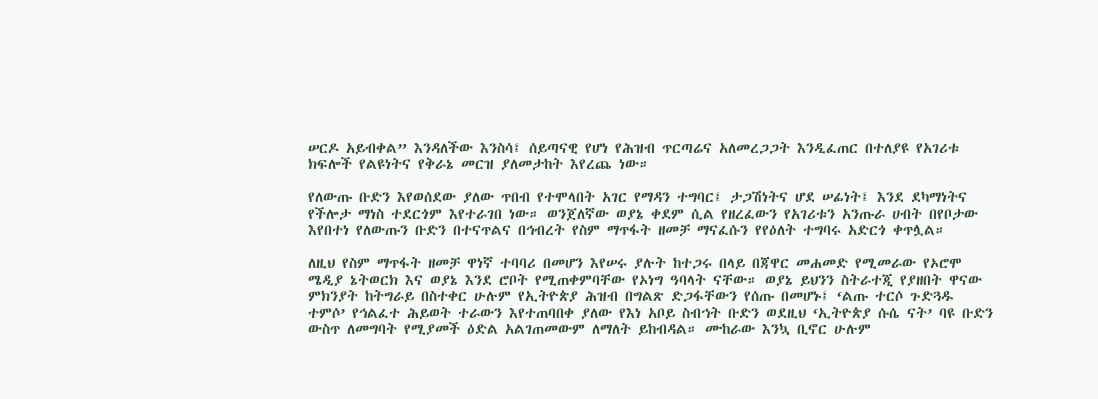ሠርዶ አይብቀል” እንዳለችው እንስሳ፤ ሰይጣናዊ የሆነ የሕዝብ ጥርጣሬና አለመረጋጋት እንዲፈጠር በተለያዩ የአገሪቱ ክፍሎች የልዩነትና የቅራኔ መርዝ ያለመታከት እየረጨ ነው።

የለውጡ ቡድን እየወሰደው ያለው ጥበብ የተሞላበት አገር የማዳን ተግባር፤ ታጋሽነትና ሆደ ሠፊነት፤ እንደ ደካማነትና የችሎታ ማነስ ተደርጎም እየተራገበ ነው። ወንጀለኛው ወያኔ ቀደም ሲል የዘረፈውን የአገሪቱን አንጡራ ሀብት በየቦታው እየበተነ የለውጡን ቡድን በተናጥልና በኅብረት የስም ማጥፋት ዘመቻ ማናፈሱን የየዕለት ተግባሩ አድርጎ ቀጥሏል።

ለዚህ የስም ማጥፋት ዘመቻ ዋነኛ ተባባሪ በመሆን እየሠሩ ያሉት ከተጋሩ በላይ በጃዋር መሐመድ የሚመራው የኦሮሞ ሜዲያ ኔትወርክ እና ወያኔ እንደ ሮቦት የሚጠቀምባቸው የኦነግ ዓባላት ናቸው። ወያኔ ይህንን ስትራተጂ የያዘበት ዋናው ምክንያት ከትግራይ በስተቀር ሁሉም የኢትዮጵያ ሕዝብ በግልጽ ድጋፋቸውን የሰጡ በመሆኑ፤ ‘ልጡ ተርሶ ጉድጓዱ ተምሶ’ የኅልፈተ ሕይወት ተራውን እየተጠባበቀ ያለው የእነ አቦይ ስብኀት ቡድን ወደዚህ ‘ኢትዮጵያ ሱሴ ናት’ ባዩ ቡድን ውስጥ ለመግባት የሚያመች ዕድል አልገጠመውም ለማለት ይከብዳል። ሙከራው እንኳ ቢኖር ሁሉም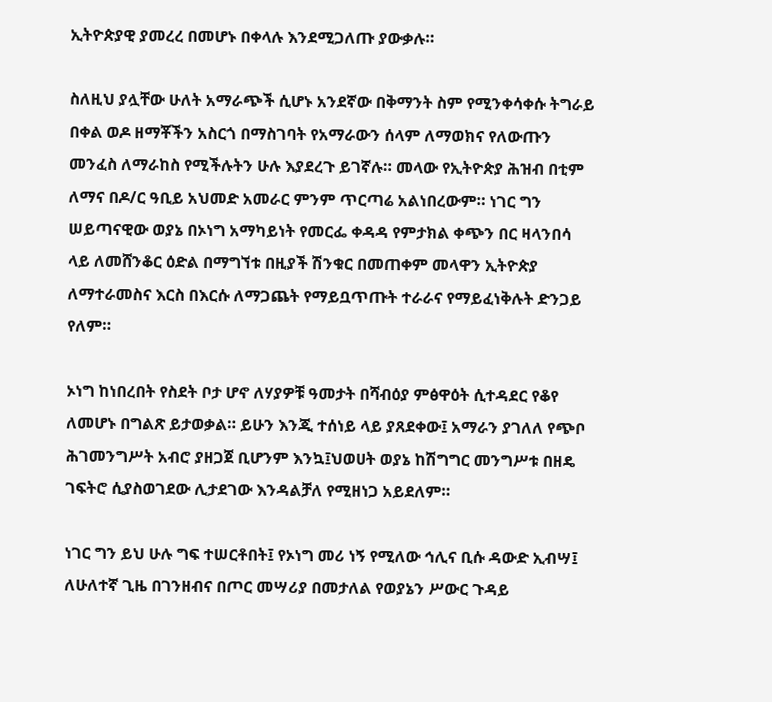ኢትዮጵያዊ ያመረረ በመሆኑ በቀላሉ እንደሚጋለጡ ያውቃሉ።

ስለዚህ ያሏቸው ሁለት አማራጭች ሲሆኑ አንደኛው በቅማንት ስም የሚንቀሳቀሱ ትግራይ በቀል ወዶ ዘማቾችን አስርጎ በማስገባት የአማራውን ሰላም ለማወክና የለውጡን መንፈስ ለማራከስ የሚችሉትን ሁሉ እያደረጉ ይገኛሉ። መላው የኢትዮጵያ ሕዝብ በቲም ለማና በዶ/ር ዓቢይ አህመድ አመራር ምንም ጥርጣሬ አልነበረውም። ነገር ግን ሠይጣናዊው ወያኔ በኦነግ አማካይነት የመርፌ ቀዳዳ የምታክል ቀጭን በር ዛላንበሳ ላይ ለመሸንቆር ዕድል በማግኘቱ በዚያች ሽንቁር በመጠቀም መላዋን ኢትዮጵያ ለማተራመስና እርስ በእርሱ ለማጋጨት የማይቧጥጡት ተራራና የማይፈነቅሉት ድንጋይ የለም።

ኦነግ ከነበረበት የስደት ቦታ ሆኖ ለሃያዎቹ ዓመታት በሻብዕያ ምፅዋዕት ሲተዳደር የቆየ ለመሆኑ በግልጽ ይታወቃል። ይሁን እንጂ ተሰነይ ላይ ያጸደቀው፤ አማራን ያገለለ የጭቦ ሕገመንግሥት አብሮ ያዘጋጀ ቢሆንም እንኳ፤ህወሀት ወያኔ ከሽግግር መንግሥቱ በዘዴ ገፍትሮ ሲያስወገደው ሊታደገው እንዳልቻለ የሚዘነጋ አይደለም።

ነገር ግን ይህ ሁሉ ግፍ ተሠርቶበት፤ የኦነግ መሪ ነኝ የሚለው ኅሊና ቢሱ ዳውድ ኢብሣ፤ ለሁለተኛ ጊዜ በገንዘብና በጦር መሣሪያ በመታለል የወያኔን ሥውር ጉዳይ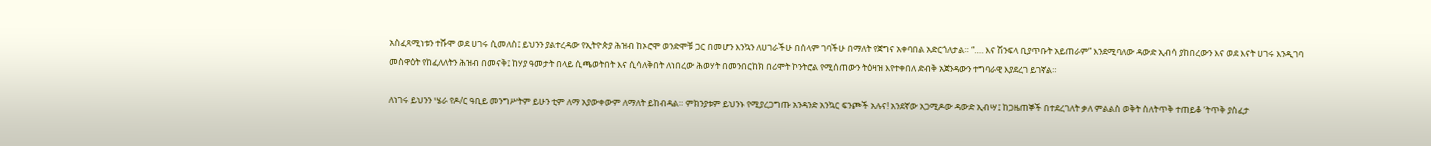አስፈጻሚነቱን ተሹሞ ወደ ሀገሩ ሲመለስ፤ ይህንን ያልተረዳው የኢትዮጵያ ሕዝብ ከኦሮሞ ወንድሞቹ ጋር በመሆን እንኳን ለሀገራችሁ በሰላም ገባችሁ በማለት የጀግና አቀባበል አድርጎለታል። “…. እና ሽንፍላ ቢያጥቡት አይጠራም” እንደሚባለው ዳውድ ኢብሳ ያከበረውን እና ወደ እናት ሀገሩ እንዲገባ መስዋዕት የከፈለለትን ሕዝብ በመናቅ፤ ከሃያ ዓመታት በላይ ሲጫወትበት እና ሲሳለቅበት ለነበረው ሕወሃት በመንበርከክ በሪሞት ኮንትሮል የሚሰጠውን ትዕዛዝ እየተቀበለ ድብቅ አጀንዳውን ተግባራዊ እያደረገ ይገኛል።

ለነገሩ ይህንን ሤራ የዶ/ር ዓቢይ መንግሥትም ይሁን ቲም ለማ አያውቀውም ለማለት ይከብዳል። ምክንያቱም ይህንኑ የሚያረጋግጡ አንዳንድ አንኳር ፍንጮች አሉና! አንደኛው አጋሚዶው ዳውድ ኢብሣ፤ ከጋዜጠኞች በተደረገለት ቃለ ምልልስ ወቅት ስለትጥቅ ተጠይቆ ‘ትጥቅ ያስፈታ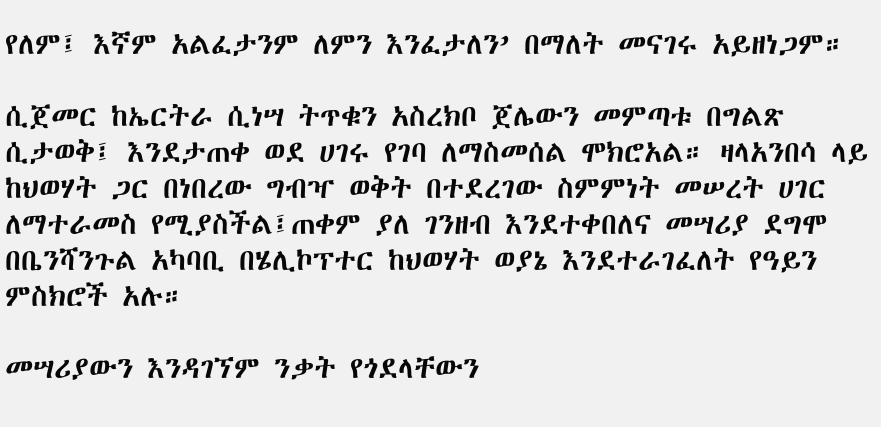የለም፤ እኛም አልፈታንም ለምን እንፈታለን’ በማለት መናገሩ አይዘነጋም።

ሲጀመር ከኤርትራ ሲነሣ ትጥቁን አስረክቦ ጀሌውን መምጣቱ በግልጽ ሲታወቅ፤ እንደታጠቀ ወደ ሀገሩ የገባ ለማስመሰል ሞክሮአል። ዛላአንበሳ ላይ ከህወሃት ጋር በነበረው ግብዣ ወቅት በተደረገው ስምምነት መሠረት ሀገር ለማተራመስ የሚያስችል፤ጠቀም ያለ ገንዘብ እንደተቀበለና መሣሪያ ደግሞ በቤንሻንጉል አካባቢ በሄሊኮፕተር ከህወሃት ወያኔ እንደተራገፈለት የዓይን ምስክሮች አሉ።

መሣሪያውን እንዳገኘም ንቃት የጎደላቸውን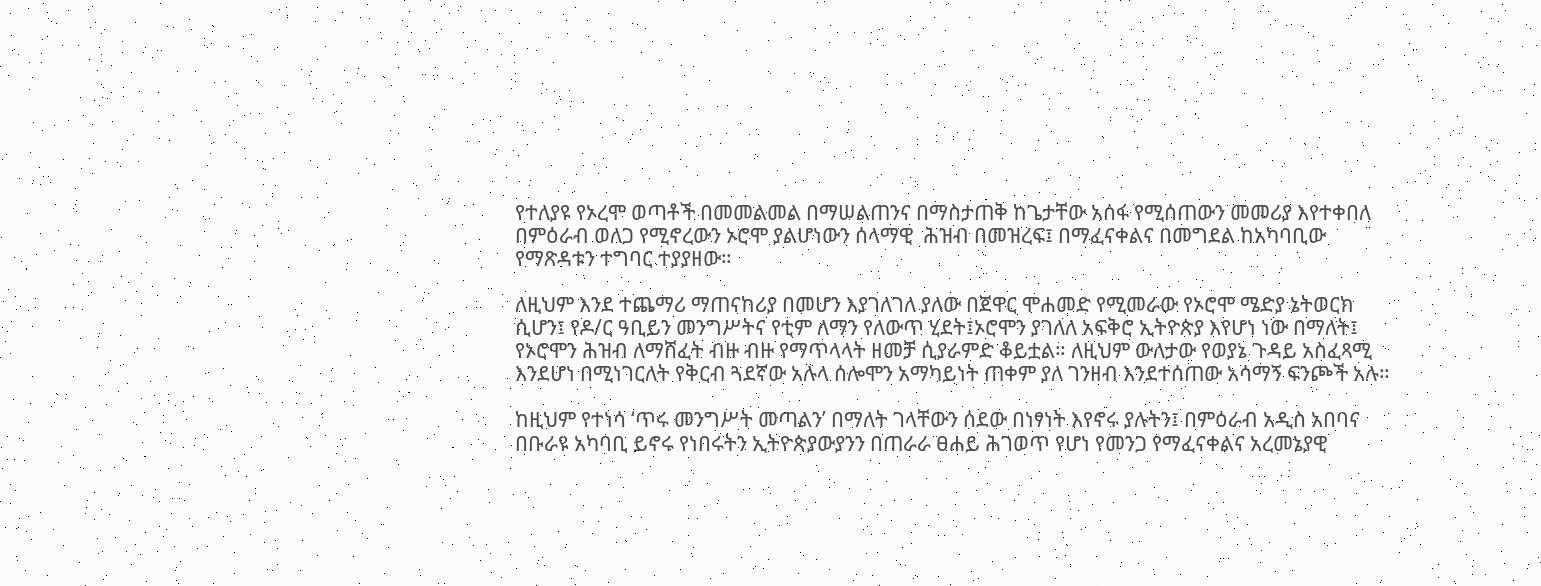የተለያዩ የኦረሞ ወጣቶች በመመልመል በማሠልጠንና በማስታጠቅ ከጌታቸው አሰፋ የሚሰጠውን መመሪያ እየተቀበለ በምዕራብ ወለጋ የሚኖረውን ኦሮሞ ያልሆነውን ሰላማዊ  ሕዝብ በመዝረፍ፤ በማፈናቀልና በመግደል ከአካባቢው የማጽዳቱን ተግባር ተያያዘው።

ለዚህም እንደ ተጨማሪ ማጠናከሪያ በመሆን እያገለገለ ያለው በጀዋር ሞሐመድ የሚመራው የኦሮሞ ሜድያ ኔትወርክ ሲሆን፤ የዶ/ር ዓቢይን መንግሥትና የቲም ለማን የለውጥ ሂደት፤ኦሮሞን ያገለለ አፍቅሮ ኢትዮጵያ እየሆነ ነው በማለት፤ የኦሮሞን ሕዝብ ለማሸፈት ብዙ ብዙ የማጥላላት ዘመቻ ሲያራምድ ቆይቷል። ለዚህም ውለታው የወያኔ ጉዳይ አስፈጻሚ እንደሆነ በሚነገርለት የቅርብ ጓደኛው አሉላ ሰሎሞን አማካይነት ጠቀም ያለ ገንዘብ እንደተሰጠው አሳማኝ ፍንጮች አሉ።

ከዚህም የተነሳ ‘ጥሩ መንግሥት መጣልን’ በማለት ገላቸውን ሰደው በነፃነት እየኖሩ ያሉትን፤ በምዕራብ አዲስ አበባና በቡራዩ አካባቢ ይኖሩ የነበሩትን ኢትዮጵያውያንን በጠራራ ፀሐይ ሕገወጥ የሆነ የመንጋ የማፈናቀልና አረመኔያዊ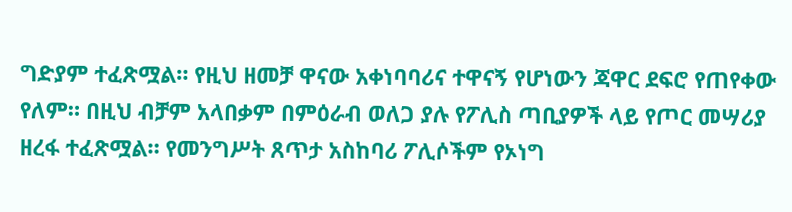ግድያም ተፈጽሟል። የዚህ ዘመቻ ዋናው አቀነባባሪና ተዋናኝ የሆነውን ጃዋር ደፍሮ የጠየቀው የለም። በዚህ ብቻም አላበቃም በምዕራብ ወለጋ ያሉ የፖሊስ ጣቢያዎች ላይ የጦር መሣሪያ ዘረፋ ተፈጽሟል። የመንግሥት ጸጥታ አስከባሪ ፖሊሶችም የኦነግ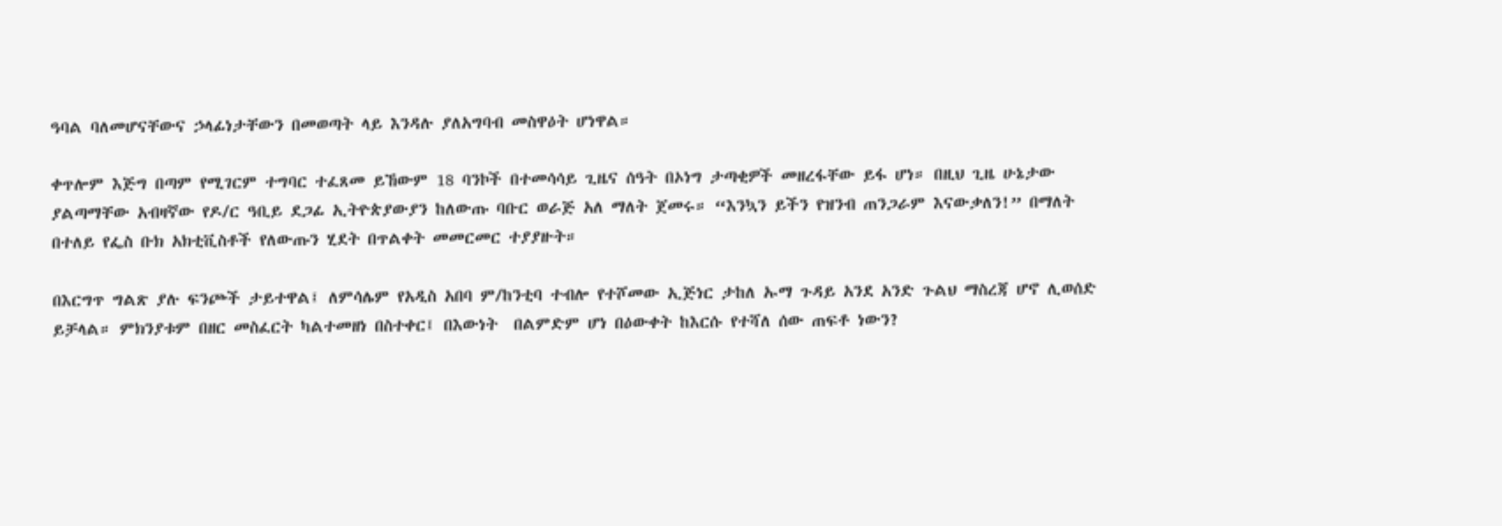ዓባል ባለመሆናቸውና ኃላፊነታቸውን በመወጣት ላይ እንዳሉ ያለአግባብ መስዋዕት ሆነዋል።

ቀጥሎም እጅግ በጣም የሚገርም ተግባር ተፈጸመ ይኸውም 18 ባንኮች በተመሳሳይ ጊዜና ሰዓት በኦነግ ታጣቂዎች መዘረፋቸው ይፋ ሆነ። በዚህ ጊዜ ሁኔታው ያልጣማቸው አብዛኛው የዶ/ር ዓቢይ ደጋፊ ኢትዮጵያውያን ከለውጡ ባቡር ወራጅ አለ ማለት ጀመሩ። “እንኳን ይችን የዝንብ ጠንጋራም እናውቃለን!” በማለት በተለይ የፌስ ቡክ አክቲቪስቶች የለውጡን ሂደት በጥልቀት መመርመር ተያያዙት።

በእርግጥ ግልጽ ያሉ ፍንጮች ታይተዋል፤ ለምሳሌም የአዲስ አበባ ም/ከንቲባ ተብሎ የተሾመው ኢጅነር ታከለ ኡማ ጉዳይ አንደ አንድ ጉልህ ማስረጃ ሆኖ ሊወሰድ ይቻላል። ምክንያቱም በዘር መስፈርት ካልተመዘነ በስተቀር፤ በእውነት  በልምድም ሆነ በዕውቀት ከእርሱ የተሻለ ሰው ጠፍቶ ነውን?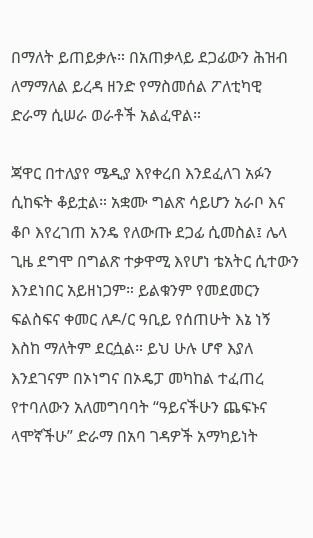በማለት ይጠይቃሉ። በአጠቃላይ ደጋፊውን ሕዝብ ለማማለል ይረዳ ዘንድ የማስመሰል ፖለቲካዊ ድራማ ሲሠራ ወራቶች አልፈዋል።

ጃዋር በተለያየ ሜዲያ እየቀረበ እንደፈለገ አፉን ሲከፍት ቆይቷል። አቋሙ ግልጽ ሳይሆን አራቦ እና ቆቦ እየረገጠ አንዴ የለውጡ ደጋፊ ሲመስል፤ ሌላ ጊዜ ደግሞ በግልጽ ተቃዋሚ እየሆነ ቴአትር ሲተውን እንደነበር አይዘነጋም። ይልቁንም የመደመርን ፍልስፍና ቀመር ለዶ/ር ዓቢይ የሰጠሁት እኔ ነኝ እስከ ማለትም ደርሷል። ይህ ሁሉ ሆኖ እያለ እንደገናም በኦነግና በኦዴፓ መካከል ተፈጠረ የተባለውን አለመግባባት “ዓይናችሁን ጨፍኑና ላሞኛችሁ” ድራማ በአባ ገዳዎች አማካይነት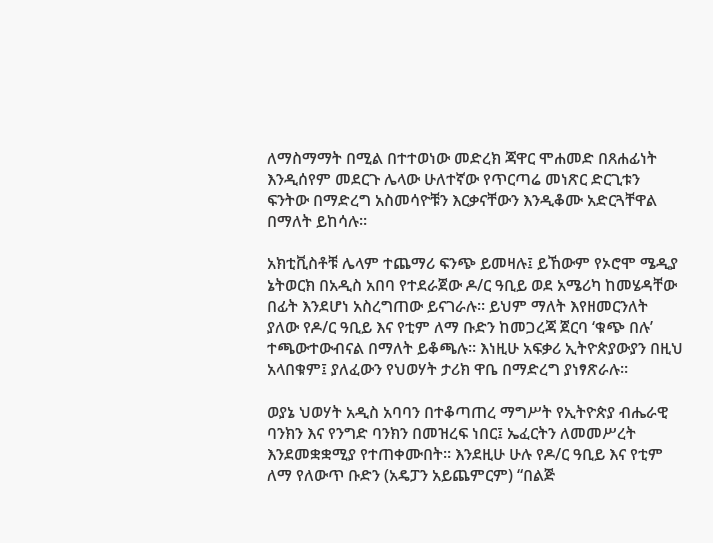ለማስማማት በሚል በተተወነው መድረክ ጃዋር ሞሐመድ በጸሐፊነት እንዲሰየም መደርጉ ሌላው ሁለተኛው የጥርጣሬ መነጽር ድርጊቱን ፍንትው በማድረግ አስመሳዮቹን እርቃናቸውን እንዲቆሙ አድርጓቸዋል በማለት ይከሳሉ።

አክቲቪስቶቹ ሌላም ተጨማሪ ፍንጭ ይመዛሉ፤ ይኸውም የኦሮሞ ሜዲያ ኔትወርክ በአዲስ አበባ የተደራጀው ዶ/ር ዓቢይ ወደ አሜሪካ ከመሄዳቸው በፊት እንደሆነ አስረግጠው ይናገራሉ። ይህም ማለት እየዘመርንለት ያለው የዶ/ር ዓቢይ እና የቲም ለማ ቡድን ከመጋረጃ ጀርባ ‘ቁጭ በሉ’ ተጫውተውብናል በማለት ይቆጫሉ። እነዚሁ አፍቃሪ ኢትዮጵያውያን በዚህ አላበቁም፤ ያለፈውን የህወሃት ታሪክ ዋቤ በማድረግ ያነፃጽራሉ።

ወያኔ ህወሃት አዲስ አባባን በተቆጣጠረ ማግሥት የኢትዮጵያ ብሔራዊ ባንክን እና የንግድ ባንክን በመዝረፍ ነበር፤ ኤፈርትን ለመመሥረት እንደመቋቋሚያ የተጠቀሙበት። እንደዚሁ ሁሉ የዶ/ር ዓቢይ እና የቲም ለማ የለውጥ ቡድን (አዴፓን አይጨምርም) “በልጅ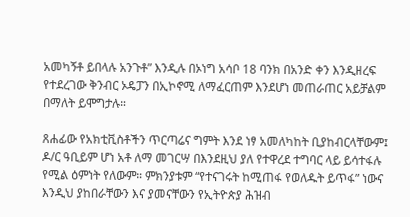አመካኝቶ ይበላሉ አንጉቶ” እንዲሉ በኦነግ አሳቦ 18 ባንክ በአንድ ቀን እንዲዘረፍ የተደረገው ቅንብር ኦዴፓን በኢኮኖሚ ለማፈርጠም እንደሆነ መጠራጠር አይቻልም በማለት ይሞግታሉ።

ጸሐፊው የአክቲቪስቶችን ጥርጣሬና ግምት እንደ ነፃ አመለካከት ቢያከብርላቸውም፤ ዶ/ር ዓቢይም ሆነ አቶ ለማ መገርሣ በእንደዚህ ያለ የተዋረደ ተግባር ላይ ይሳተፋሉ የሚል ዕምነት የለውም። ምክንያቱም “የተናገሩት ከሚጠፋ የወለዱት ይጥፋ” ነውና እንዲህ ያከበራቸውን እና ያመናቸውን የኢትዮጵያ ሕዝብ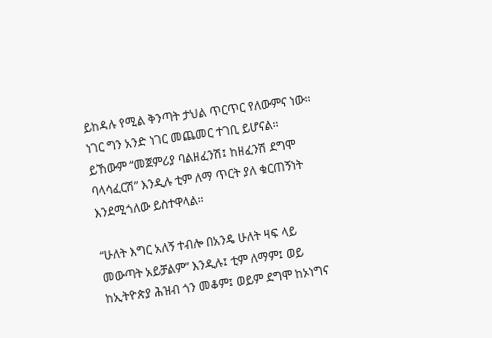ይከዳሉ የሚል ቅንጣት ታህል ጥርጥር የለውምና ነው። ነገር ግን አንድ ነገር መጨመር ተገቢ ይሆናል። ይኸውም “መጀምሪያ ባልዘፈንሽ፤ ከዘፈንሽ ደግሞ ባላሳፈርሽ” እንዲሉ ቲም ለማ ጥርት ያለ ቁርጠኝነት እንደሚጎለው ይስተዋላል።

“ሁለት እግር አለኝ ተብሎ በአንዴ ሁለት ዛፍ ላይ መውጣት አይቻልም” እንዲሉ፤ ቲም ለማም፤ ወይ ከኢትዮጵያ ሕዝብ ጎን መቆም፤ ወይም ደግሞ ከኦነግና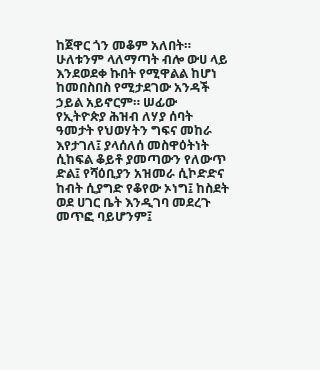ከጀዋር ጎን መቆም አለበት። ሁለቱንም ላለማጣት ብሎ ውሀ ላይ እንደወደቀ ኩበት የሚዋልል ከሆነ ከመበስበስ የሚታደገው አንዳች ኃይል አይኖርም። ሠፊው የኢትዮጵያ ሕዝብ ለሃያ ሰባት ዓመታት የህወሃትን ግፍና መከራ እየታገለ፤ ያላሰለሰ መስዋዕትነት ሲከፍል ቆይቶ ያመጣውን የለውጥ ድል፤ የሻዕቢያን አዝመራ ሲኮድድና ከብት ሲያግድ የቆየው ኦነግ፤ ከስደት ወደ ሀገር ቤት እንዲገባ መደረጉ መጥፎ ባይሆንም፤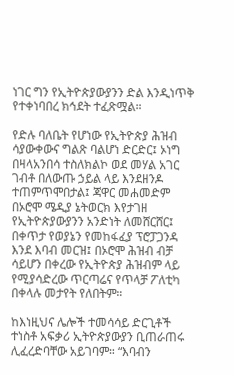ነገር ግን የኢትዮጵያውያንን ድል እንዲነጥቅ የተቀነባበረ ክኅደት ተፈጽሟል።

የድሉ ባለቤት የሆነው የኢትዮጵያ ሕዝብ ሳያውቀውና ግልጽ ባልሆነ ድርድር፤ ኦነግ በዛላአንበሳ ተስለክልኮ ወደ መሃል አገር ገብቶ በለውጡ ኃይል ላይ እንደዘንዶ ተጠምጥሞበታል፤ ጃዋር መሐመድም በኦሮሞ ሜዲያ ኔትወርክ እየታገዘ የኢትዮጵያውያንን አንድነት ለመሸርሸር፤ በቀጥታ የወያኔን የመከፋፈያ ፕሮፓጋንዳ እንደ እባብ መርዝ፤ በኦሮሞ ሕዝብ ብቻ ሳይሆን በቀረው የኢትዮጵያ ሕዝብም ላይ የሚያሳድረው ጥርጣሬና የጥላቻ ፖለቲካ በቀላሉ መታየት የለበትም።

ከእነዚህና ሌሎች ተመሳሳይ ድርጊቶች ተነስቶ አፍቃሪ ኢትዮጵያውያን ቢጠራጠሩ ሊፈረድባቸው አይገባም። “እባብን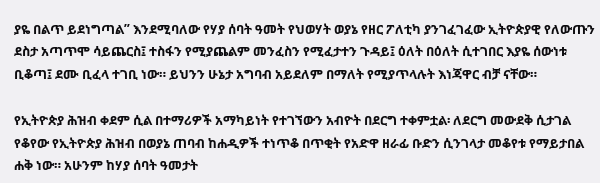ያዬ በልጥ ይደነግጣል” እንደሚባለው የሃያ ሰባት ዓመት የህወሃት ወያኔ የዘር ፖለቲካ ያንገፈገፈው ኢትዮጵያዊ የለውጡን ደስታ አጣጥሞ ሳይጨርስ፤ ተስፋን የሚያጨልም መንፈስን የሚፈታተን ጉዳይ፤ ዕለት በዕለት ሲተገበር እያዬ ሰውነቱ ቢቆጣ፤ ደሙ ቢፈላ ተገቢ ነው። ይህንን ሁኔታ አግባብ አይደለም በማለት የሚያጥላሉት እነጃዋር ብቻ ናቸው።

የኢትዮጵያ ሕዝብ ቀደም ሲል በተማሪዎች አማካይነት የተገኘውን አብዮት በደርግ ተቀምቷል፡ ለደርግ መውደቅ ሲታገል የቆየው የኢትዮጵያ ሕዝብ በወያኔ ጠባብ ከሐዲዎች ተነጥቆ በጥቂት የአድዋ ዘራፊ ቡድን ሲንገላታ መቆየቱ የማይታበል ሐቅ ነው። አሁንም ከሃያ ሰባት ዓመታት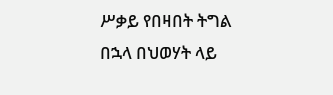ሥቃይ የበዛበት ትግል በኋላ በህወሃት ላይ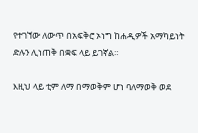የተገኘው ለውጥ በአፍቅሮ ኦነግ ከሐዲዎች አማካይነት ድሉን ሊነጠቅ በቋፍ ላይ ይገኛል።

እዚህ ላይ ቲም ለማ በማወቅም ሆነ ባለማወቅ ወደ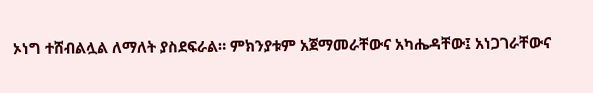ኦነግ ተሸብልሏል ለማለት ያስደፍራል። ምክንያቱም አጀማመራቸውና አካሔዳቸው፤ አነጋገራቸውና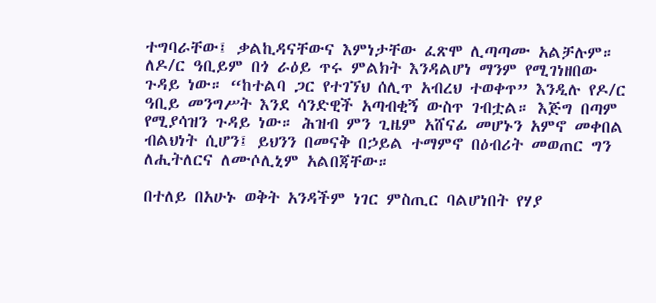ተግባራቸው፤ ቃልኪዳናቸውና እምነታቸው ፈጽሞ ሊጣጣሙ አልቻሉም። ለዶ/ር ዓቢይም በጎ ራዕይ ጥሩ ምልክት እንዳልሆነ ማንም የሚገነዘበው ጉዳይ ነው። “ከተልባ ጋር የተገኘህ ሰሊጥ አብረህ ተወቀጥ” እንዲሉ የዶ/ር ዓቢይ መንግሥት እንደ ሳንድዊች አጣብቂኝ ውስጥ ገብቷል። እጅግ በጣም የሚያሳዝን ጉዳይ ነው። ሕዝብ ምን ጊዜም አሸናፊ መሆኑን አምኖ መቀበል ብልህነት ሲሆን፤ ይህንን በመናቅ በኃይል ተማምኖ በዕብሪት መወጠር ግን ለሒትለርና ለሙሶሊኒም አልበጃቸው።

በተለይ በአሁኑ ወቅት አንዳችም ነገር ምስጢር ባልሆነበት የሃያ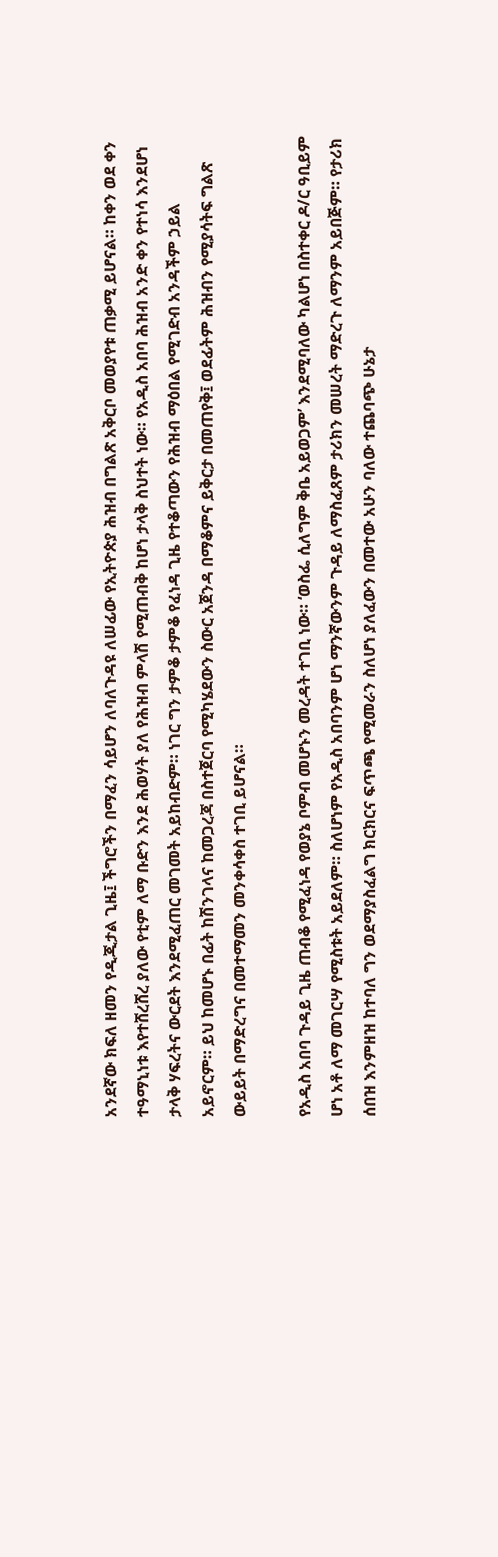አንደኛው ክፍለ ዘመን የዲጂታል ጊዜ፤ ችግሮችን በማፈን ሳይሆን ለባለጉዳዩ ለሠፊው የኢትዮጵያ ሕዝብ በግልጽ አቅርቦ መወያየቱ ጠቃሚ ይሆናል። ከቀን ወደ ቀን ተዓማኒነቱ እየተሸረሸረ ያለው የቲም ለማ ቡድን እንደ ሕወሃት ያለ የሕዝብ ምላሽ የሚጠብቅ ከሆነ ታላቅ ስህተት ነው። የአዲስ አበባ ሕዝብ አንድ ቀን የተነሳ እንደሆነ ታላቅ ሃፍረትና ውርደት እንደሚፈጠር መገመት አይከብድም። ነገር ግን ታምቆ ታምቆ የፈነዳ ጊዜ የተቆጣውን የሕዝብ ማዕበል የሚገድብ አንዳችም ኃይል አይኖርም። ይህ ከመሆኑ በፊት ከሽንገላና ከመጋረጃ በስተጀርባ የሚካሄደውን ስውር አጀንዳ በማቆምና ይቅርታ በመጠየቅ፤ ወደፊትም ሕዝብን የሚያሳትፍ ግልጽ ውይይት በማድረግና በመተማመን መንቀሳቀስ ተገቢ ይሆናል።

የአዲስ አበባ ጉዳይ ጊዜ ጠብቆ የሚፈነዳ የወያኔ ቦምብ መሆኑን መረዳት ተገቢ ነው። ‘ወስፌ ሲለግም ቅቤ አይወጋም’ እንደሚባለው ካልሆነ በስተቀር ዶ/ር ዓቢይም ሆነ አቶ ለማ መገርሣ የሚስቱት አይደለም። ስለሆነም የአዲስ አበባንም ሆነ ማንኛውንም ጉዳይ ለማስፈጸም ታሪክን መሠረት ማድረጉ ለማንም አይበጅም። የታሪክ ሰበዝ እንምዘዝ ከተባለ ግን ወደማያስፈልግ ክርክርና ፍጥጫ የሚመራን ስለሆነ ያለፈውን በመተው አሁን ባለው ተጨባጭ ሁኔታ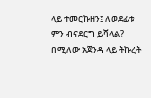ላይ ተመርኩዘን፤ ለወደፊቱ ምን ብናደርግ ይሻላል? በሚለው አጀንዳ ላይ ትኩረት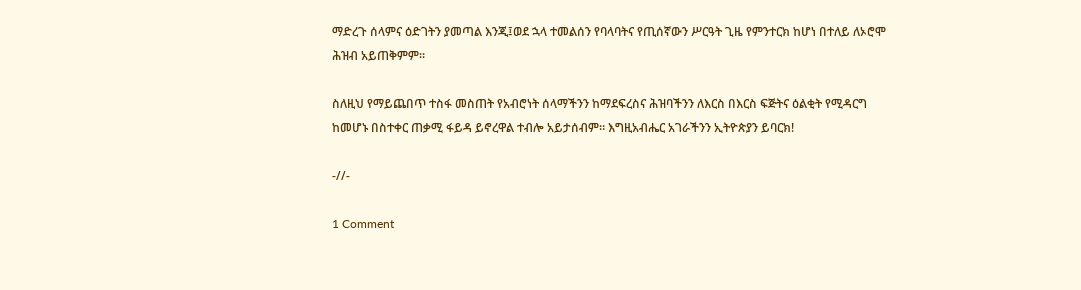ማድረጉ ሰላምና ዕድገትን ያመጣል እንጂ፤ወደ ኋላ ተመልሰን የባላባትና የጢሰኛውን ሥርዓት ጊዜ የምንተርክ ከሆነ በተለይ ለኦሮሞ ሕዝብ አይጠቅምም።

ስለዚህ የማይጨበጥ ተስፋ መስጠት የአብሮነት ሰላማችንን ከማደፍረስና ሕዝባችንን ለእርስ በእርስ ፍጅትና ዕልቂት የሚዳርግ ከመሆኑ በስተቀር ጠቃሚ ፋይዳ ይኖረዋል ተብሎ አይታሰብም። እግዚአብሔር አገራችንን ኢትዮጵያን ይባርክ!

-//-

1 Comment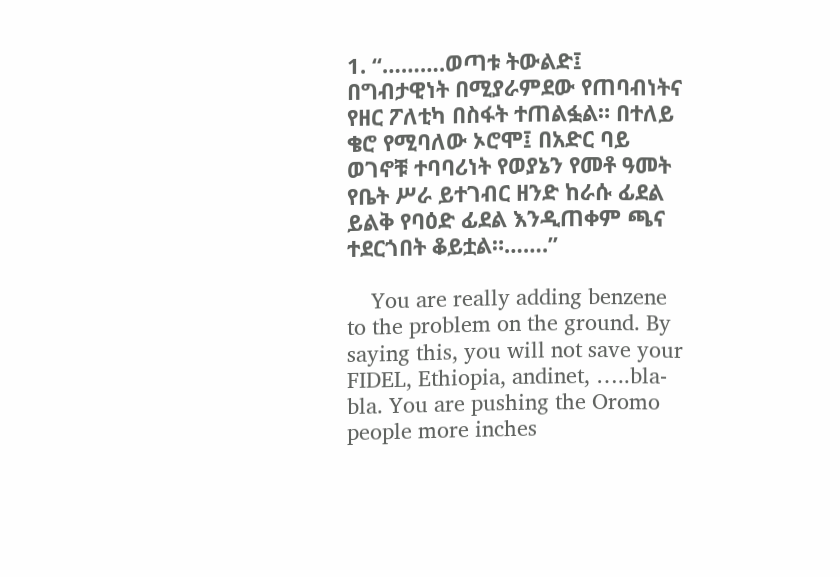1. “……….ወጣቱ ትውልድ፤ በግብታዊነት በሚያራምደው የጠባብነትና የዘር ፖለቲካ በስፋት ተጠልፏል። በተለይ ቄሮ የሚባለው ኦሮሞ፤ በአድር ባይ ወገኖቹ ተባባሪነት የወያኔን የመቶ ዓመት የቤት ሥራ ይተገብር ዘንድ ከራሱ ፊደል ይልቅ የባዕድ ፊደል እንዲጠቀም ጫና ተደርጎበት ቆይቷል።…….”

    You are really adding benzene to the problem on the ground. By saying this, you will not save your FIDEL, Ethiopia, andinet, …..bla-bla. You are pushing the Oromo people more inches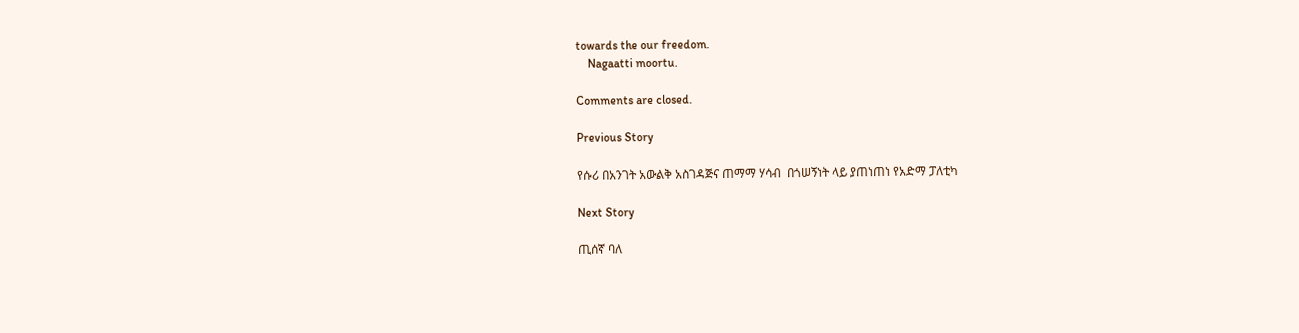towards the our freedom.
    Nagaatti moortu.

Comments are closed.

Previous Story

የሱሪ በአንገት አውልቅ አስገዳጅና ጠማማ ሃሳብ  በጎሠኝነት ላይ ያጠነጠነ የአድማ ፓለቲካ

Next Story

ጢሰኛ ባለ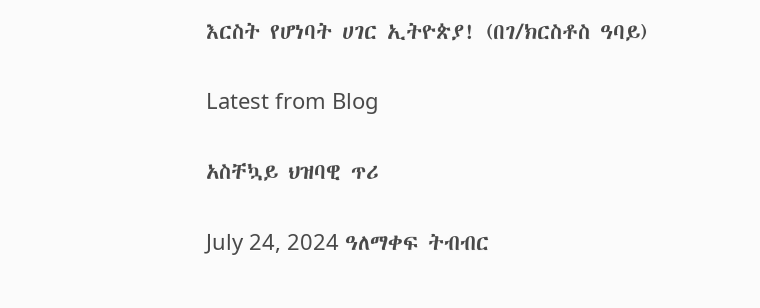እርስት የሆነባት ሀገር ኢትዮጵያ! (በገ/ክርስቶስ ዓባይ)

Latest from Blog

አስቸኳይ ህዝባዊ ጥሪ

July 24, 2024 ዓለማቀፍ ትብብር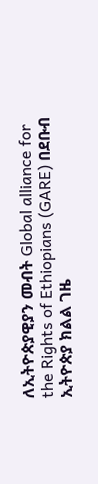ለኢትዮጵያዊያን መብት Global alliance for the Rights of Ethiopians (GARE) በደቡብ ኢትዮጵያ ክልል ገዜ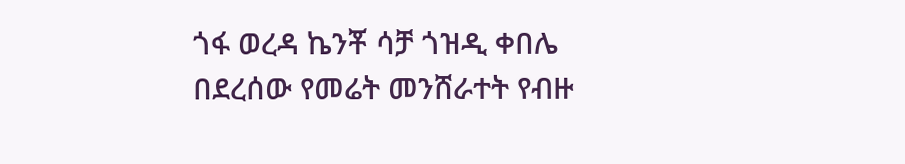ጎፋ ወረዳ ኬንቾ ሳቻ ጎዝዲ ቀበሌ በደረሰው የመሬት መንሸራተት የብዙ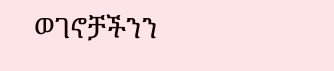ወገኖቻችንን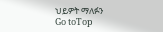ህይዎት ማለፉን
Go toTop